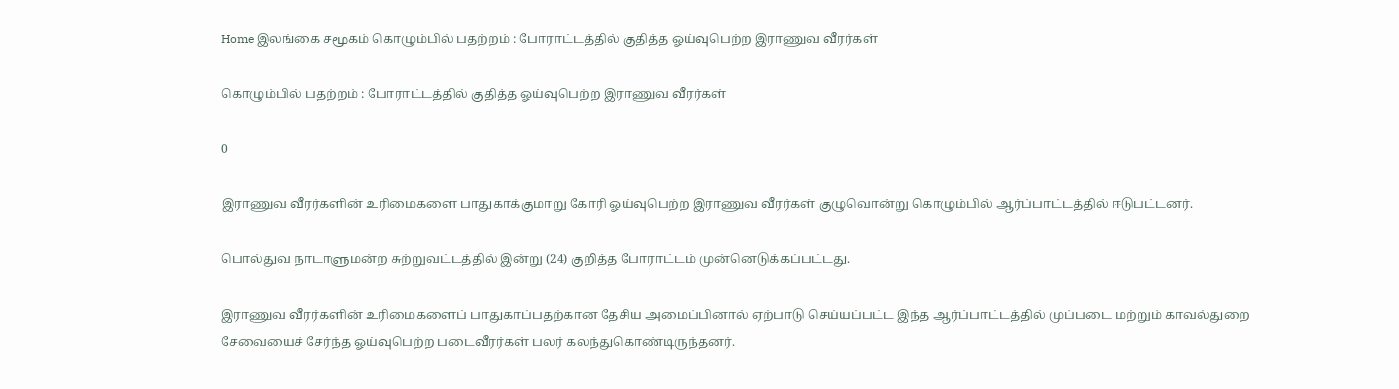Home இலங்கை சமூகம் கொழும்பில் பதற்றம் : போராட்டத்தில் குதித்த ஓய்வுபெற்ற இராணுவ வீரர்கள்

கொழும்பில் பதற்றம் : போராட்டத்தில் குதித்த ஓய்வுபெற்ற இராணுவ வீரர்கள்

0

இராணுவ வீரர்களின் உரிமைகளை பாதுகாக்குமாறு கோரி ஓய்வுபெற்ற இராணுவ வீரர்கள் குழுவொன்று கொழும்பில் ஆர்ப்பாட்டத்தில் ஈடுபட்டனர்.

பொல்துவ நாடாளுமன்ற சுற்றுவட்டத்தில் இன்று (24) குறித்த போராட்டம் முன்னெடுக்கப்பட்டது.

இராணுவ வீரர்களின் உரிமைகளைப் பாதுகாப்பதற்கான தேசிய அமைப்பினால் ஏற்பாடு செய்யப்பட்ட இந்த ஆர்ப்பாட்டத்தில் முப்படை மற்றும் காவல்துறை சேவையைச் சேர்ந்த ஓய்வுபெற்ற படைவீரர்கள் பலர் கலந்துகொண்டிருந்தனர்.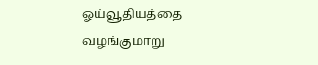ஓய்வூதியத்தை வழங்குமாறு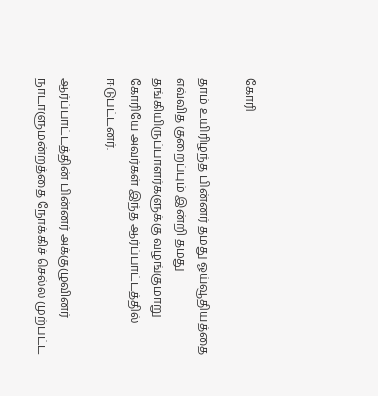கோரி

தாம் உயிரிழந்த பின்னர் தமது ஓய்வூதியத்தை எவ்வித குறைப்பும் இன்றி தமது தங்கியிருப்பாளர்களுக்கு வழங்குமாறு கோரியே அவர்கள் இந்த ஆர்ப்பாட்டத்தில் ஈடுபட்டனர்.

ஆர்ப்பாட்டத்தின் பின்னர் அக்குழுவினர் நாடாளுமன்றத்தை நோக்கிச் செல்ல முற்பட்ட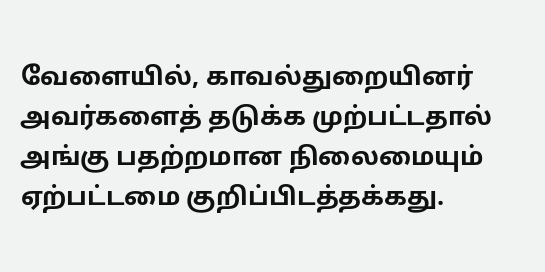வேளையில், காவல்துறையினர் அவர்களைத் தடுக்க முற்பட்டதால் அங்கு பதற்றமான நிலைமையும் ஏற்பட்டமை குறிப்பிடத்தக்கது.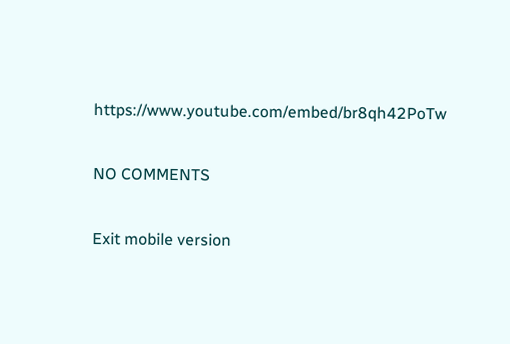https://www.youtube.com/embed/br8qh42PoTw

NO COMMENTS

Exit mobile version